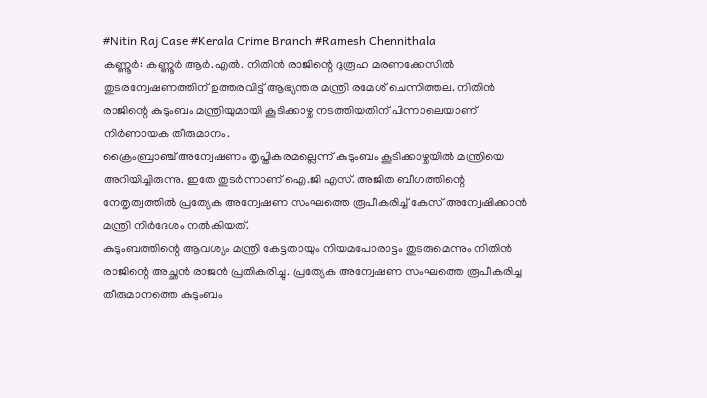#Nitin Raj Case #Kerala Crime Branch #Ramesh Chennithala
കണ്ണൂർ: കണ്ണൂർ ആർ.എൽ. നിതിൻ രാജിന്റെ ദുരൂഹ മരണക്കേസിൽ തുടരന്വേഷണത്തിന് ഉത്തരവിട്ട് ആഭ്യന്തര മന്ത്രി രമേശ് ചെന്നിത്തല. നിതിൻ രാജിന്റെ കുടുംബം മന്ത്രിയുമായി കൂടിക്കാഴ്ച നടത്തിയതിന് പിന്നാലെയാണ് നിർണായക തീരുമാനം.
ക്രൈംബ്രാഞ്ച് അന്വേഷണം തൃപ്തികരമല്ലെന്ന് കുടുംബം കൂടിക്കാഴ്ചയിൽ മന്ത്രിയെ അറിയിച്ചിരുന്നു. ഇതേ തുടർന്നാണ് ഐ.ജി എസ്. അജിത ബീഗത്തിന്റെ നേതൃത്വത്തിൽ പ്രത്യേക അന്വേഷണ സംഘത്തെ രൂപീകരിച്ച് കേസ് അന്വേഷിക്കാൻ മന്ത്രി നിർദേശം നൽകിയത്.
കുടുംബത്തിന്റെ ആവശ്യം മന്ത്രി കേട്ടതായും നിയമപോരാട്ടം തുടരുമെന്നും നിതിൻ രാജിന്റെ അച്ഛൻ രാജൻ പ്രതികരിച്ചു. പ്രത്യേക അന്വേഷണ സംഘത്തെ രൂപീകരിച്ച തീരുമാനത്തെ കുടുംബം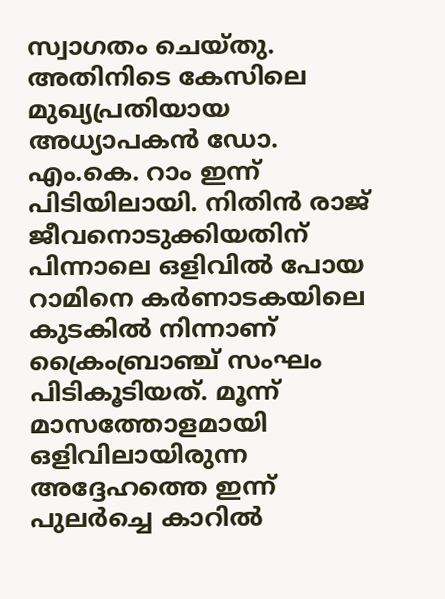സ്വാഗതം ചെയ്തു.
അതിനിടെ കേസിലെ മുഖ്യപ്രതിയായ അധ്യാപകൻ ഡോ. എം.കെ. റാം ഇന്ന് പിടിയിലായി. നിതിൻ രാജ് ജീവനൊടുക്കിയതിന് പിന്നാലെ ഒളിവിൽ പോയ റാമിനെ കർണാടകയിലെ കുടകിൽ നിന്നാണ് ക്രൈംബ്രാഞ്ച് സംഘം പിടികൂടിയത്. മൂന്ന് മാസത്തോളമായി ഒളിവിലായിരുന്ന അദ്ദേഹത്തെ ഇന്ന് പുലർച്ചെ കാറിൽ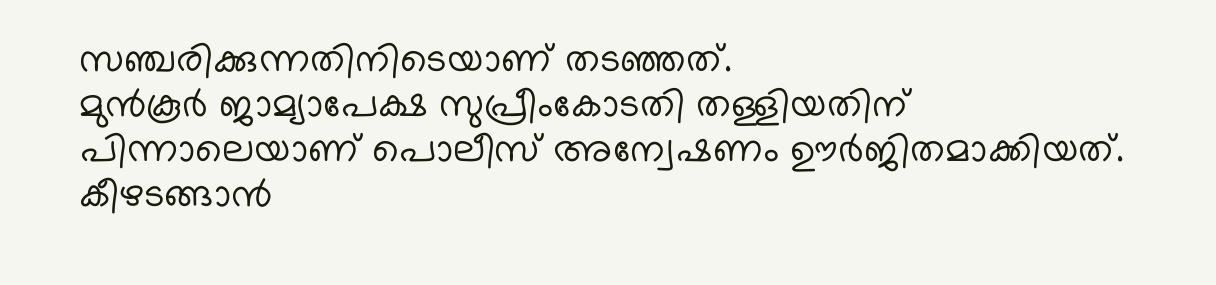സഞ്ചരിക്കുന്നതിനിടെയാണ് തടഞ്ഞത്.
മുൻകൂർ ജാമ്യാപേക്ഷ സുപ്രീംകോടതി തള്ളിയതിന് പിന്നാലെയാണ് പൊലീസ് അന്വേഷണം ഊർജിതമാക്കിയത്. കീഴടങ്ങാൻ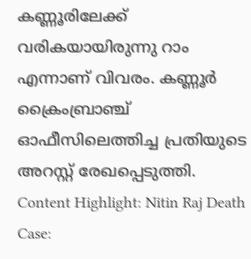കണ്ണൂരിലേക്ക് വരികയായിരുന്നു റാം എന്നാണ് വിവരം. കണ്ണൂർ ക്രൈംബ്രാഞ്ച് ഓഫീസിലെത്തിച്ച പ്രതിയുടെ അറസ്റ്റ് രേഖപ്പെടുത്തി.
Content Highlight: Nitin Raj Death Case: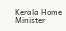Kerala Home Minister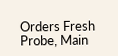Orders Fresh Probe, Main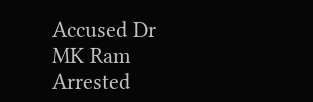Accused Dr MK Ram Arrested